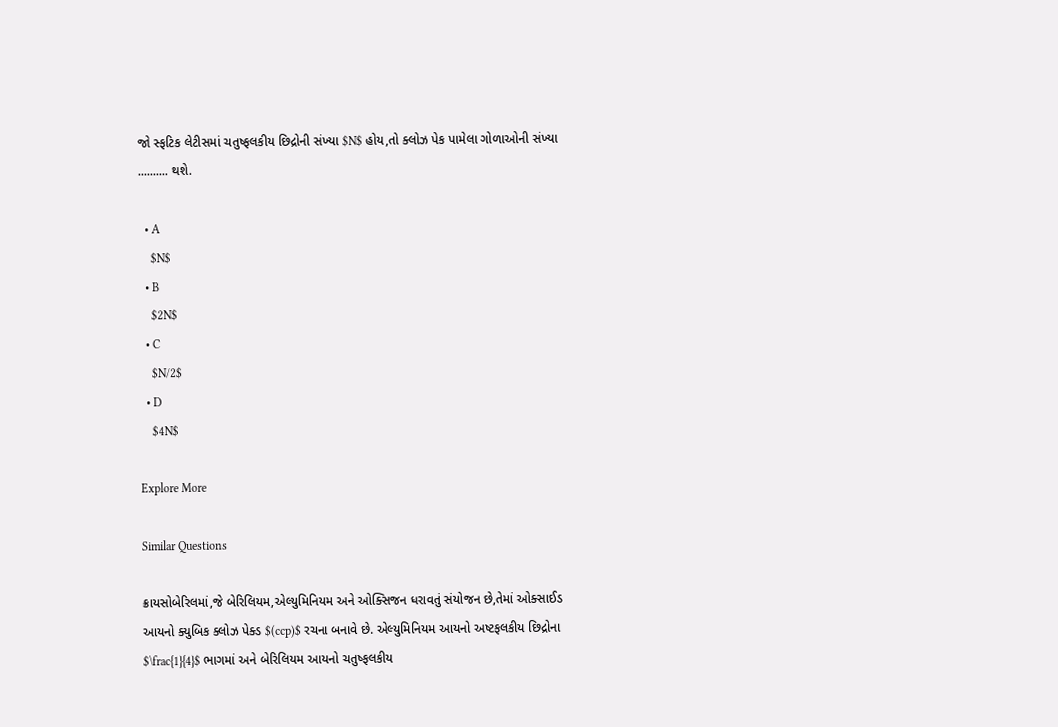જો સ્ફટિક લેટીસમાં ચતુષ્ફલકીય છિદ્રોની સંખ્યા $N$ હોય,તો ક્લોઝ પેક પામેલા ગોળાઓની સંખ્યા .......... થશે.

  • A
    $N$
  • B
    $2N$
  • C
    $N/2$
  • D
    $4N$

Explore More

Similar Questions

ક્રાયસોબેરિલમાં,જે બેરિલિયમ,એલ્યુમિનિયમ અને ઓક્સિજન ધરાવતું સંયોજન છે,તેમાં ઓક્સાઈડ આયનો ક્યુબિક ક્લોઝ પેક્ડ $(ccp)$ રચના બનાવે છે. એલ્યુમિનિયમ આયનો અષ્ટફલકીય છિદ્રોના $\frac{1}{4}$ ભાગમાં અને બેરિલિયમ આયનો ચતુષ્ફલકીય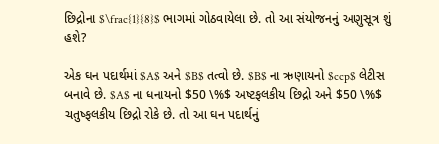છિદ્રોના $\frac{1}{8}$ ભાગમાં ગોઠવાયેલા છે. તો આ સંયોજનનું અણુસૂત્ર શું હશે?

એક ઘન પદાર્થમાં $A$ અને $B$ તત્વો છે. $B$ ના ઋણાયનો $ccp$ લેટીસ બનાવે છે. $A$ ના ધનાયનો $50 \%$ અષ્ટફલકીય છિદ્રો અને $50 \%$ ચતુષ્ફલકીય છિદ્રો રોકે છે. તો આ ઘન પદાર્થનું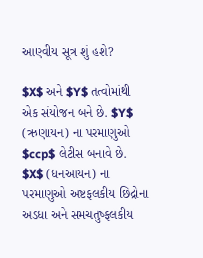આણ્વીય સૂત્ર શું હશે?

$X$ અને $Y$ તત્વોમાંથી એક સંયોજન બને છે. $Y$ (ઋણાયન) ના પરમાણુઓ $ccp$ લેટીસ બનાવે છે. $X$ (ધનઆયન) ના પરમાણુઓ અષ્ટફલકીય છિદ્રોના અડધા અને સમચતુષ્ફલકીય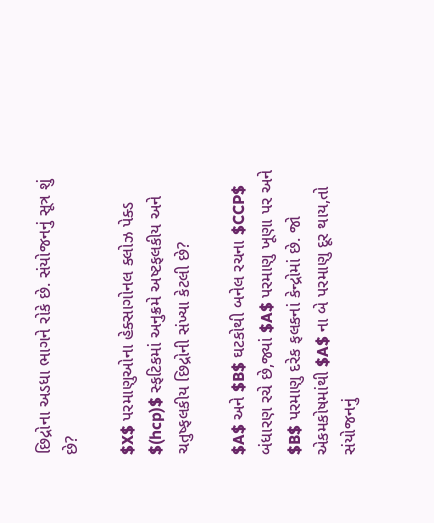છિદ્રોના અડધા ભાગને રોકે છે. સંયોજનનું સૂત્ર શું છે?

$X$ પરમાણુઓના હેક્સાગોનલ ક્લોઝ પેક્ડ $(hcp)$ સ્ફટિકમાં અનુક્રમે અષ્ટફલકીય અને ચતુષ્ફલકીય છિદ્રોની સંખ્યા કેટલી છે?

$A$ અને $B$ ઘટકોથી બનેલ રચના $CCP$ બંધારણ રચે છે,જ્યાં $A$ પરમાણુ ખૂણા પર અને $B$ પરમાણુ દરેક ફલકનાં કેન્દ્રોમાં છે. જો એકમકોષમાંથી $A$ ના બે પરમાણુ દૂર થાય,તો સંયોજનનું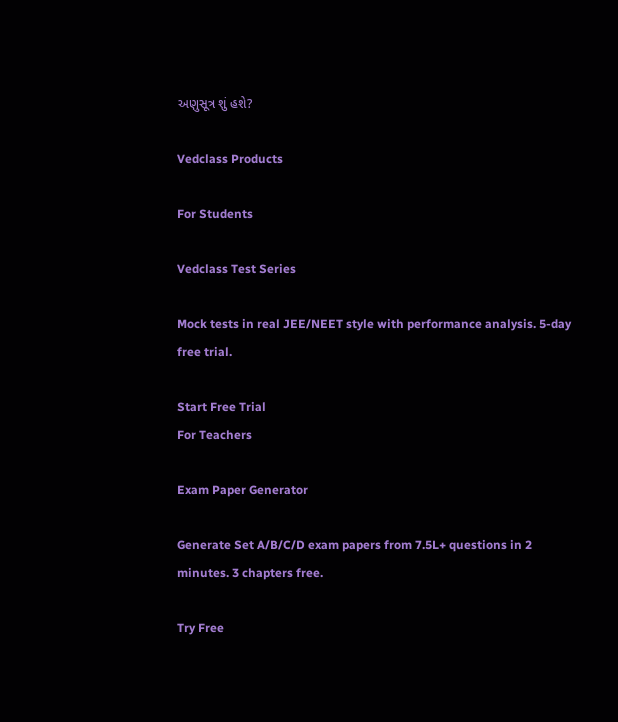અણુસૂત્ર શું હશે?

Vedclass Products

For Students

Vedclass Test Series

Mock tests in real JEE/NEET style with performance analysis. 5-day free trial.

Start Free Trial
For Teachers

Exam Paper Generator

Generate Set A/B/C/D exam papers from 7.5L+ questions in 2 minutes. 3 chapters free.

Try Free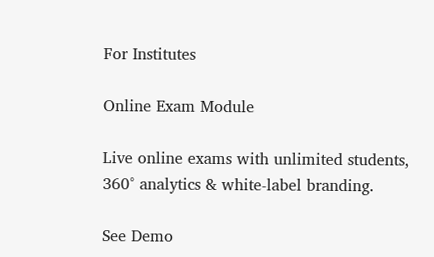For Institutes

Online Exam Module

Live online exams with unlimited students, 360° analytics & white-label branding.

See Demo